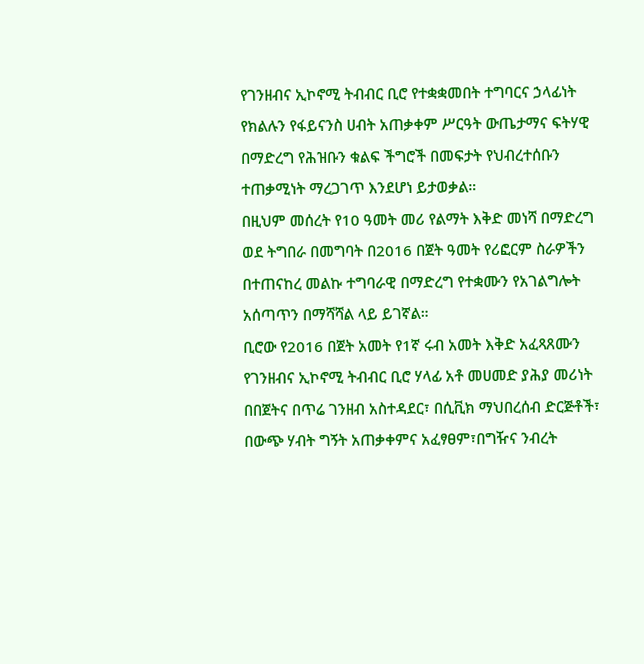የገንዘብና ኢኮኖሚ ትብብር ቢሮ የተቋቋመበት ተግባርና ኃላፊነት የክልሉን የፋይናንስ ሀብት አጠቃቀም ሥርዓት ውጤታማና ፍትሃዊ በማድረግ የሕዝቡን ቁልፍ ችግሮች በመፍታት የህብረተሰቡን ተጠቃሚነት ማረጋገጥ እንደሆነ ይታወቃል።
በዚህም መሰረት የ10 ዓመት መሪ የልማት እቅድ መነሻ በማድረግ ወደ ትግበራ በመግባት በ2016 በጀት ዓመት የሪፎርም ስራዎችን በተጠናከረ መልኩ ተግባራዊ በማድረግ የተቋሙን የአገልግሎት አሰጣጥን በማሻሻል ላይ ይገኛል።
ቢሮው የ2016 በጀት አመት የ1ኛ ሩብ አመት እቅድ አፈጻጸሙን የገንዘብና ኢኮኖሚ ትብብር ቢሮ ሃላፊ አቶ መሀመድ ያሕያ መሪነት በበጀትና በጥሬ ገንዘብ አስተዳደር፣ በሲቪክ ማህበረሰብ ድርጅቶች፣ በውጭ ሃብት ግኝት አጠቃቀምና አፈፃፀም፣በግዥና ንብረት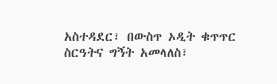አስተዳደር፣ በውስጥ ኦዲት ቁጥጥር ስርዓትና ግኝት አመላለስ፣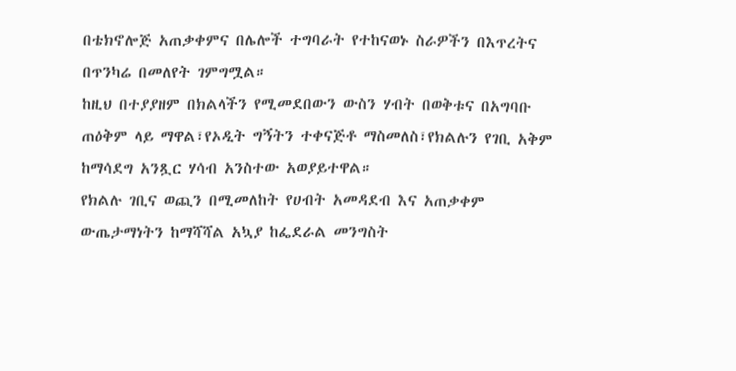በቴክኖሎጅ አጠቃቀምና በሌሎች ተግባራት የተከናወኑ ስራዎችን በእጥረትና በጥንካሬ በመለየት ገምግሟል።
ከዚህ በተያያዘም በክልላችን የሚመደበውን ውስን ሃብት በወቅቱና በአግባቡ ጠዕቅም ላይ ማዋል፣የኦዲት ግኝትን ተቀናጅቶ ማስመለስ፣የክልሉን የገቢ አቅም ከማሳደግ አንጿር ሃሳብ አንስተው አወያይተዋል።
የክልሉ ገቢና ወጪን በሚመለከት የሀብት አመዳደብ እና አጠቃቀም ውጤታማነትን ከማሻሻል አኳያ ከፌደራል መንግስት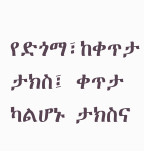የድጎማ፣ከቀጥታ ታክስ፤ ቀጥታ ካልሆኑ ታክስና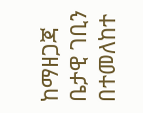ከማዘጋጃ ቤታዊ ገቢን በተመለከተ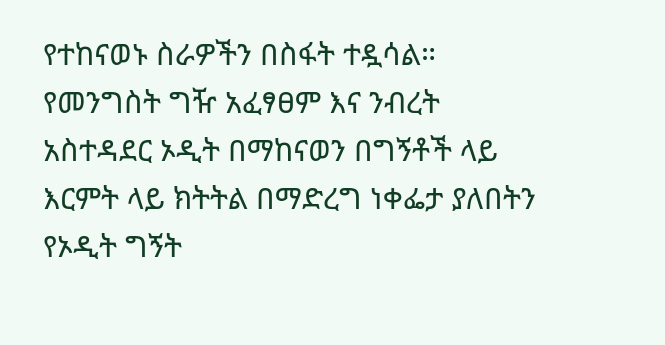የተከናወኑ ስራዎችን በስፋት ተዷሳል።
የመንግስት ግዥ አፈፃፀም እና ንብረት አስተዳደር ኦዲት በማከናወን በግኝቶች ላይ እርምት ላይ ክትትል በማድረግ ነቀፌታ ያለበትን የኦዲት ግኝት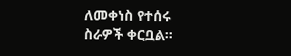ለመቀነስ የተሰሩ ስራዎች ቀርቧል።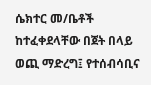ሴክተር መ/ቤቶች ከተፈቀደላቸው በጀት በላይ ወጪ ማድረግ፤ የተሰብሳቢና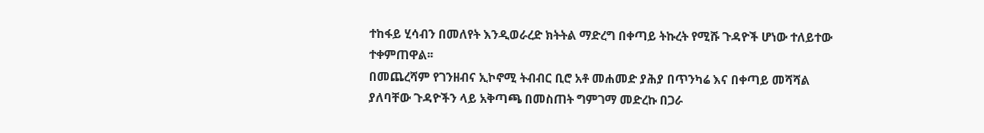ተከፋይ ሂሳብን በመለየት እንዲወራረድ ክትትል ማድረግ በቀጣይ ትኩረት የሚሹ ጉዳዮች ሆነው ተለይተው ተቀምጠዋል፡፡
በመጨረሻም የገንዘብና ኢኮኖሚ ትብብር ቢሮ አቶ መሐመድ ያሕያ በጥንካሬ እና በቀጣይ መሻሻል ያለባቸው ጉዳዮችን ላይ አቅጣጫ በመስጠት ግምገማ መድረኩ በጋራ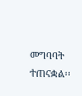መግባባት ተጠናቋል፡፡